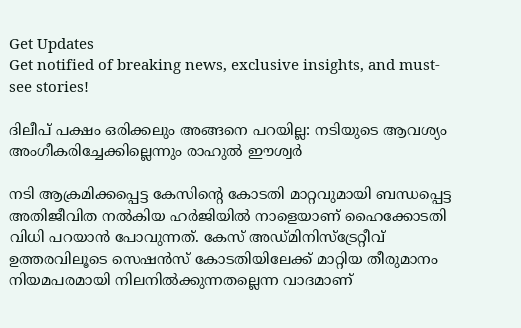Get Updates
Get notified of breaking news, exclusive insights, and must-see stories!

ദിലീപ് പക്ഷം ഒരിക്കലും അങ്ങനെ പറയില്ല: നടിയുടെ ആവശ്യം അംഗീകരിച്ചേക്കില്ലെന്നും രാഹുല്‍ ഈശ്വർ

നടി ആക്രമിക്കപ്പെട്ട കേസിന്റെ കോടതി മാറ്റവുമായി ബന്ധപ്പെട്ട അതിജീവിത നല്‍കിയ ഹർജിയില്‍ നാളെയാണ് ഹൈക്കോടതി വിധി പറയാന്‍ പോവുന്നത്. കേസ് അഡ്മിനിസ്ട്രേറ്റീവ് ഉത്തരവിലൂടെ സെഷന്‍സ് കോടതിയിലേക്ക് മാറ്റിയ തീരുമാനം നിയമപരമായി നിലനില്‍ക്കുന്നതല്ലെന്ന വാദമാണ്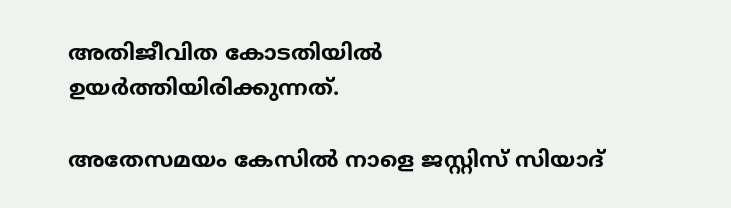അതിജീവിത കോടതിയില്‍ ഉയർത്തിയിരിക്കുന്നത്.

അതേസമയം കേസില്‍ നാളെ ജസ്റ്റിസ് സിയാദ്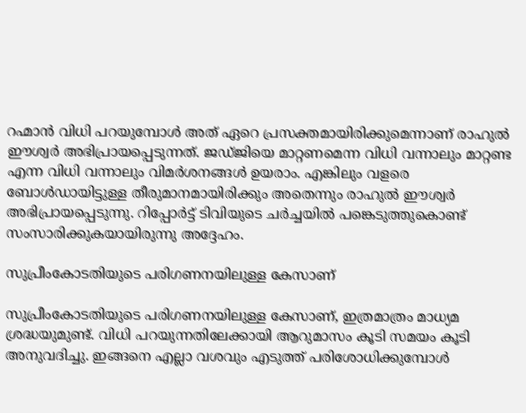റഹ്മാന്‍ വിധി പറയുമ്പോള്‍ അത് ഏറെ പ്രസക്തമായിരിക്കുമെന്നാണ് രാഹുല്‍ ഈശ്വർ അഭിപ്രായപ്പെടുന്നത്. ജഡ്ജിയെ മാറ്റണമെന്ന വിധി വന്നാലും മാറ്റണ്ട എന്ന വിധി വന്നാലും വിമർശനങ്ങള്‍ ഉയരാം. എങ്കിലും വളരെ ബോള്‍ഡായിട്ടുള്ള തീരുമാനമായിരിക്കും അതെന്നും രാഹുല്‍ ഈശ്വർ അഭിപ്രായപ്പെടുന്നു. റിപ്പോർട്ട് ടിവിയുടെ ചർച്ചയില്‍ പങ്കെടുത്തുകൊണ്ട് സംസാരിക്കുകയായിരുന്നു അദ്ദേഹം.

സുപ്രീംകോടതിയുടെ പരിഗണനയിലുള്ള കേസാണ്

സുപ്രീംകോടതിയുടെ പരിഗണനയിലുള്ള കേസാണ്, ഇത്രമാത്രം മാധ്യമ ശ്രദ്ധയുമുണ്ട്. വിധി പറയുന്നതിലേക്കായി ആറുമാസം കൂടി സമയം കൂടി അനുവദിച്ചു. ഇങ്ങനെ എല്ലാ വശവും എടുത്ത് പരിശോധിക്കുമ്പോള്‍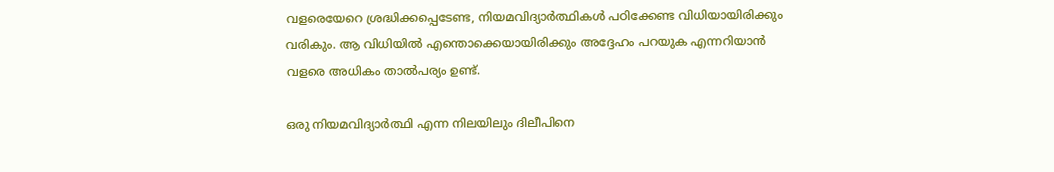വളരെയേറെ ശ്രദ്ധിക്കപ്പെടേണ്ട, നിയമവിദ്യാർത്ഥികള്‍ പഠിക്കേണ്ട വിധിയായിരിക്കും വരികും. ആ വിധിയില്‍ എന്തൊക്കെയായിരിക്കും അദ്ദേഹം പറയുക എന്നറിയാന്‍ വളരെ അധികം താല്‍പര്യം ഉണ്ട്.

ഒരു നിയമവിദ്യാർത്ഥി എന്ന നിലയിലും ദിലീപിനെ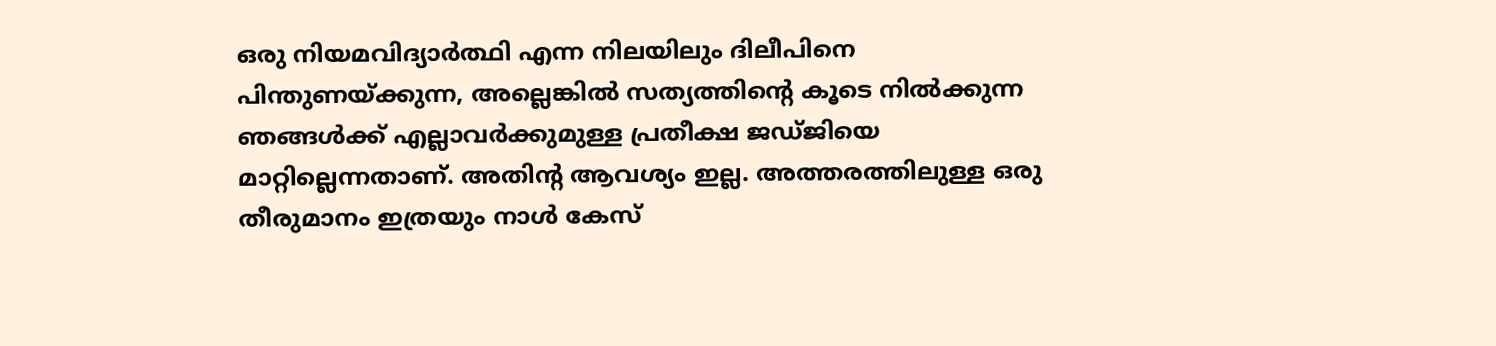ഒരു നിയമവിദ്യാർത്ഥി എന്ന നിലയിലും ദിലീപിനെ പിന്തുണയ്ക്കുന്ന, അല്ലെങ്കില്‍ സത്യത്തിന്റെ കൂടെ നില്‍ക്കുന്ന ഞങ്ങള്‍ക്ക് എല്ലാവർക്കുമുള്ള പ്രതീക്ഷ ജഡ്ജിയെ മാറ്റില്ലെന്നതാണ്. അതിന്റ ആവശ്യം ഇല്ല. അത്തരത്തിലുള്ള ഒരു തീരുമാനം ഇത്രയും നാള്‍ കേസ്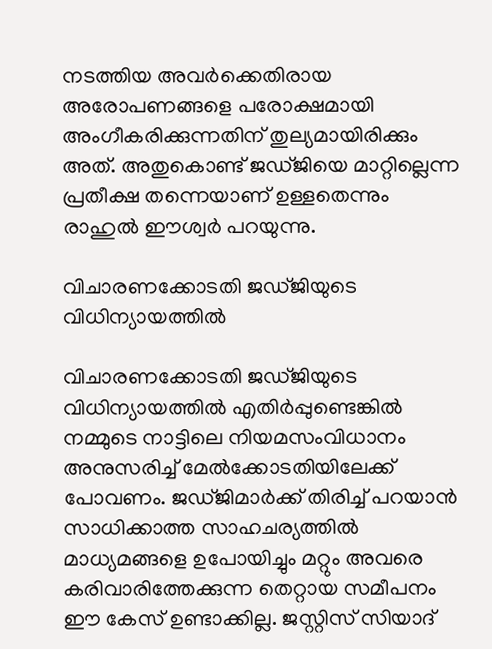നടത്തിയ അവർക്കെതിരായ അരോപണങ്ങളെ പരോക്ഷമായി അംഗീകരിക്കുന്നതിന് തുല്യമായിരിക്കും അത്. അതുകൊണ്ട് ജഡ്ജിയെ മാറ്റില്ലെന്ന പ്രതീക്ഷ തന്നെയാണ് ഉള്ളതെന്നും രാഹുല്‍ ഈശ്വർ പറയുന്നു.

വിചാരണക്കോടതി ജഡ്ജിയുടെ വിധിന്യായത്തില്‍

വിചാരണക്കോടതി ജഡ്ജിയുടെ വിധിന്യായത്തില്‍ എതിർപ്പുണ്ടെങ്കില്‍ നമ്മുടെ നാട്ടിലെ നിയമസംവിധാനം അനുസരിച്ച് മേല്‍ക്കോടതിയിലേക്ക് പോവണം. ജഡ്ജിമാർക്ക് തിരിച്ച് പറയാന്‍ സാധിക്കാത്ത സാഹചര്യത്തില്‍ മാധ്യമങ്ങളെ ഉപോയിച്ചും മറ്റും അവരെ കരിവാരിത്തേക്കുന്ന തെറ്റായ സമീപനം ഈ കേസ് ഉണ്ടാക്കില്ല. ജസ്റ്റിസ് സിയാദ്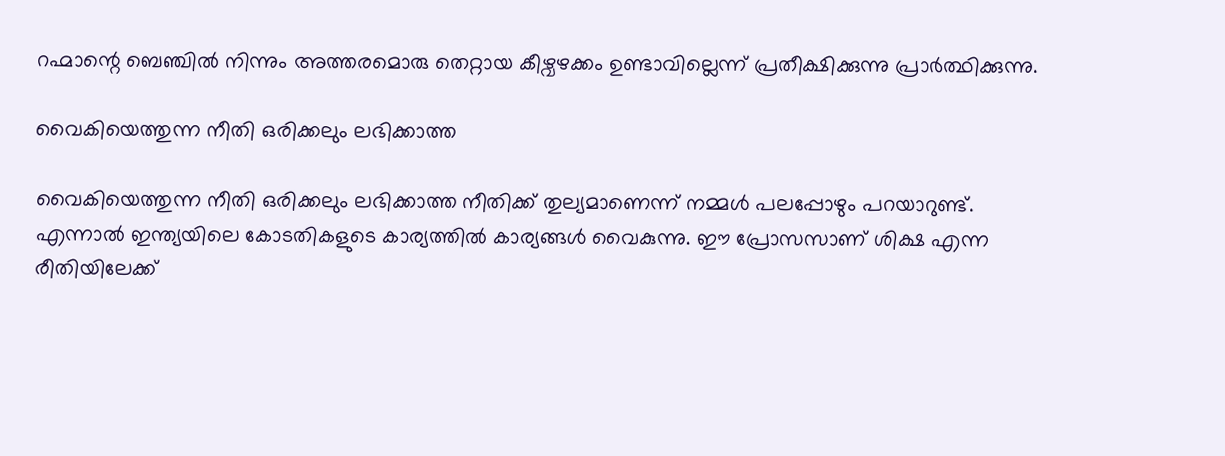റഹ്മാന്റെ ബെഞ്ചില്‍ നിന്നും അത്തരമൊരു തെറ്റായ കീഴ്വഴക്കം ഉണ്ടാവില്ലെന്ന് പ്രതീക്ഷിക്കുന്നു പ്രാർത്ഥിക്കുന്നു.

വൈകിയെത്തുന്ന നീതി ഒരിക്കലും ലഭിക്കാത്ത

വൈകിയെത്തുന്ന നീതി ഒരിക്കലും ലഭിക്കാത്ത നീതിക്ക് തുല്യമാണെന്ന് നമ്മള്‍ പലപ്പോഴും പറയാറുണ്ട്. എന്നാല്‍ ഇന്ത്യയിലെ കോടതികളുടെ കാര്യത്തില്‍ കാര്യങ്ങള്‍ വൈകുന്നു. ഈ പ്രോസസാണ് ശിക്ഷ എന്ന രീതിയിലേക്ക്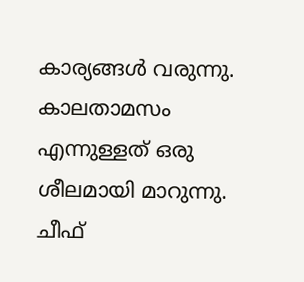കാര്യങ്ങള്‍ വരുന്നു. കാലതാമസം എന്നുള്ളത് ഒരു ശീലമായി മാറുന്നു. ചീഫ്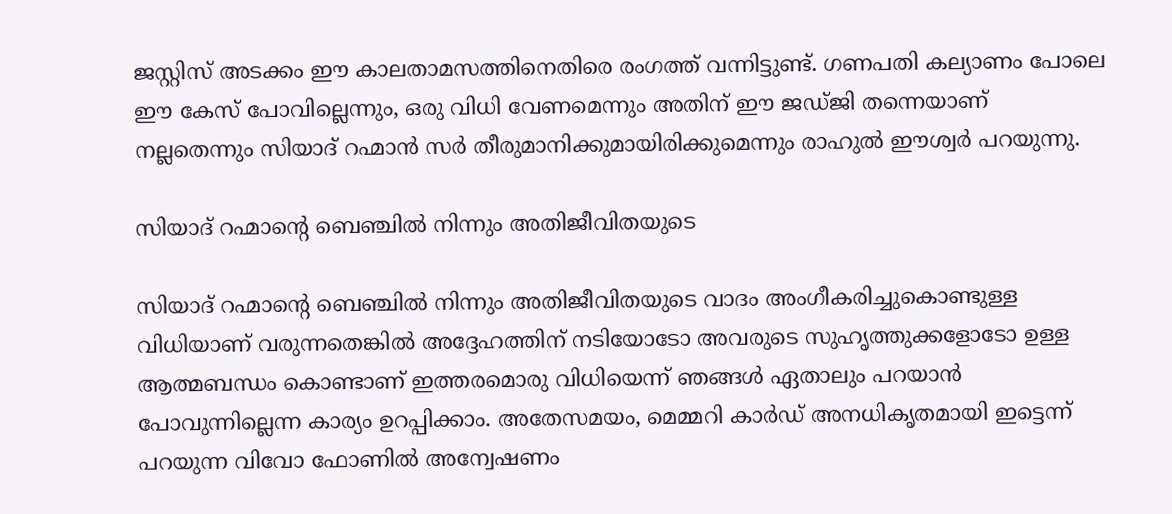ജസ്റ്റിസ് അടക്കം ഈ കാലതാമസത്തിനെതിരെ രംഗത്ത് വന്നിട്ടുണ്ട്. ഗണപതി കല്യാണം പോലെ ഈ കേസ് പോവില്ലെന്നും, ഒരു വിധി വേണമെന്നും അതിന് ഈ ജഡ്ജി തന്നെയാണ് നല്ലതെന്നും സിയാദ് റഹ്മാന്‍ സർ തീരുമാനിക്കുമായിരിക്കുമെന്നും രാഹുല്‍ ഈശ്വർ പറയുന്നു.

സിയാദ് റഹ്മാന്റെ ബെഞ്ചില്‍ നിന്നും അതിജീവിതയുടെ

സിയാദ് റഹ്മാന്റെ ബെഞ്ചില്‍ നിന്നും അതിജീവിതയുടെ വാദം അംഗീകരിച്ചുകൊണ്ടുള്ള വിധിയാണ് വരുന്നതെങ്കില്‍ അദ്ദേഹത്തിന് നടിയോടോ അവരുടെ സുഹൃത്തുക്കളോടോ ഉള്ള ആത്മബന്ധം കൊണ്ടാണ് ഇത്തരമൊരു വിധിയെന്ന് ഞങ്ങള്‍ ഏതാലും പറയാന്‍ പോവുന്നില്ലെന്ന കാര്യം ഉറപ്പിക്കാം. അതേസമയം, മെമ്മറി കാർഡ് അനധികൃതമായി ഇട്ടെന്ന് പറയുന്ന വിവോ ഫോണില്‍ അന്വേഷണം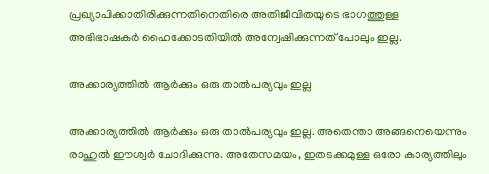പ്രഖ്യാപിക്കാതിരിക്കുന്നതിനെതിരെ അതിജീവിതയുടെ ഭാഗത്തുള്ള അഭിഭാഷകർ ഹൈക്കോടതിയില്‍ അന്വേഷിക്കുന്നത് പോലും ഇല്ല.

അക്കാര്യത്തില്‍ ആർക്കും ഒരു താല്‍പര്യവും ഇല്ല

അക്കാര്യത്തില്‍ ആർക്കും ഒരു താല്‍പര്യവും ഇല്ല. അതെന്താ അങ്ങനെയെന്നും രാഹുല്‍ ഈശ്വർ ചോദിക്കുന്നു. അതേസമയം, ഇതടക്കമുള്ള ഒരോ കാര്യത്തിലും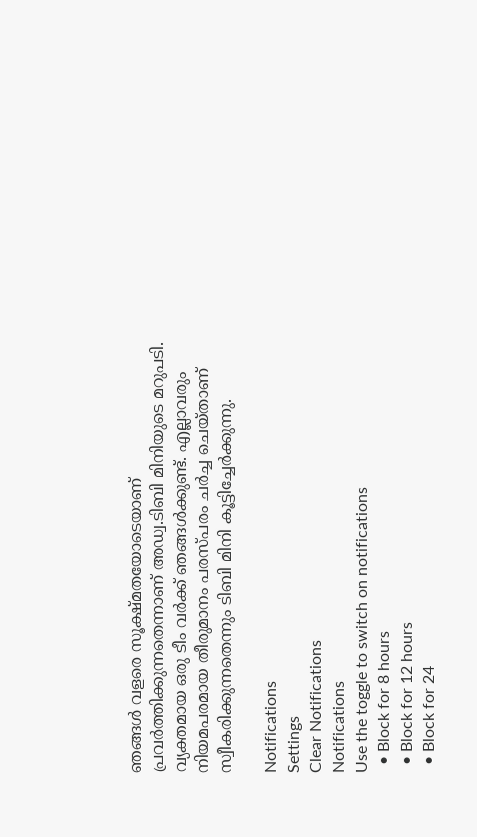ഞങ്ങള്‍ വളരെ സൂക്ഷ്മതയോടെയാണ് പ്രവർത്തിക്കുന്നതെന്നാണ് അഡ്വ.ടിബി മിനിയുടെ മറുപടി. വ്യക്തമായ ഒരു ടീം വർക്ക് ഞങ്ങള്‍ക്കുണ്ട്. എല്ലാവരും നിയമപരമായ തീരുമാനം പരസ്പരം ചർച്ച ചെയ്താണ് സ്വീകരിക്കുന്നതെന്നും ടിബി മിനി കൂട്ടിച്ചേർക്കുന്നു.

Notifications
Settings
Clear Notifications
Notifications
Use the toggle to switch on notifications
  • Block for 8 hours
  • Block for 12 hours
  • Block for 24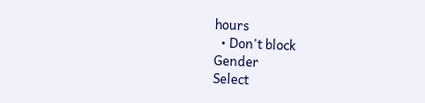hours
  • Don't block
Gender
Select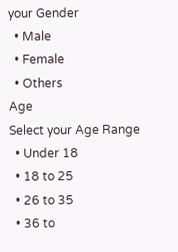your Gender
  • Male
  • Female
  • Others
Age
Select your Age Range
  • Under 18
  • 18 to 25
  • 26 to 35
  • 36 to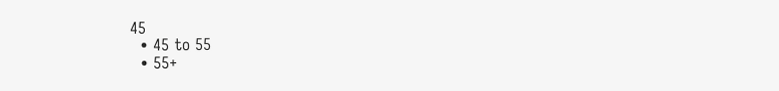45
  • 45 to 55
  • 55+